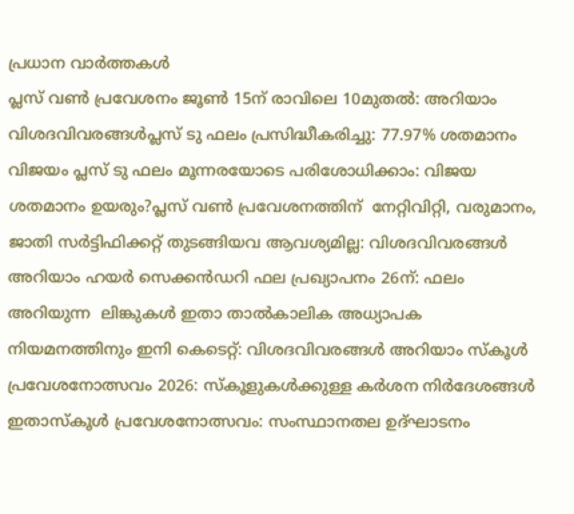പ്രധാന വാർത്തകൾ
പ്ലസ് വൺ പ്രവേശനം ജൂൺ 15ന് രാവിലെ 10മുതൽ: അറിയാം വിശദവിവരങ്ങൾപ്ലസ് ടു ഫലം പ്രസിദ്ധീകരിച്ചു: 77.97% ശതമാനം വിജയം പ്ലസ് ടു ഫലം മൂന്നരയോടെ പരിശോധിക്കാം: വിജയ ശതമാനം ഉയരും?പ്ലസ് വൺ പ്രവേശനത്തിന്  നേറ്റിവിറ്റി, വരുമാനം, ജാതി സർട്ടിഫിക്കറ്റ് തുടങ്ങിയവ ആവശ്യമില്ല: വിശദവിവരങ്ങൾ അറിയാം ഹയർ സെക്കൻഡറി ഫല പ്രഖ്യാപനം 26ന്: ഫലം അറിയുന്ന  ലിങ്കുകൾ ഇതാ താൽകാലിക അധ്യാപക നിയമനത്തിനും ഇനി കെടെറ്റ്: വിശദവിവരങ്ങൾ അറിയാം സ്കൂൾ പ്രവേശനോത്സവം 2026: സ്കൂളുകൾക്കുള്ള കർശന നിർദേശങ്ങൾ ഇതാസ്കൂൾ പ്രവേശനോത്സവം: സംസ്ഥാനതല ഉദ്ഘാടനം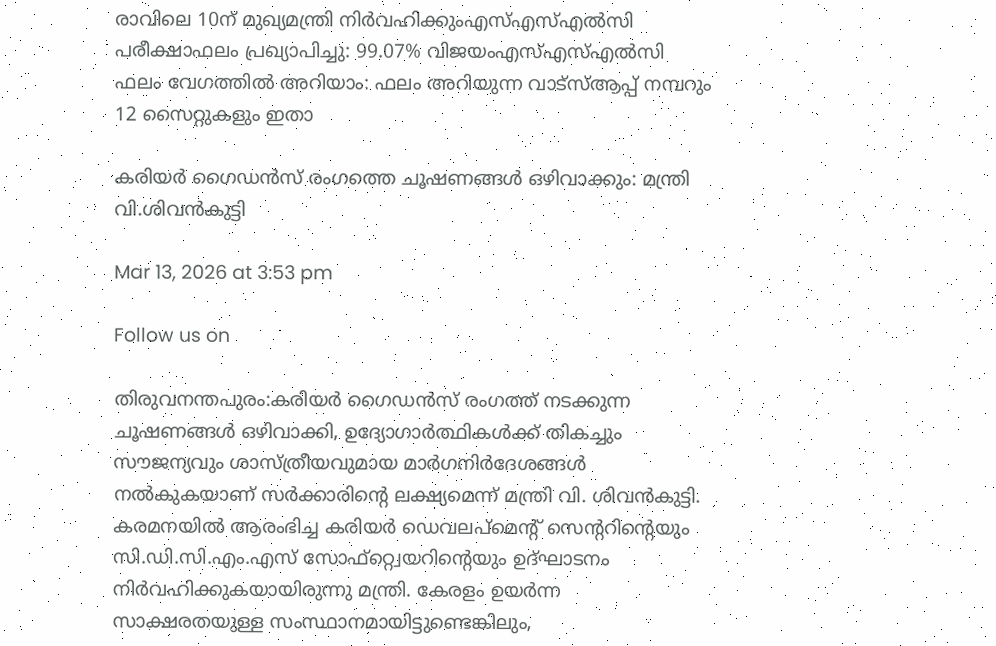രാവിലെ 10ന് മുഖ്യമന്ത്രി നിർവഹിക്കുംഎസ്എസ്എൽസി പരീക്ഷാഫലം പ്രഖ്യാപിച്ചു: 99.07% വിജയംഎസ്എസ്എൽസി ഫലം വേഗത്തിൽ അറിയാം: ഫലം അറിയുന്ന വാട്സ്ആപ്പ് നമ്പറും 12 സൈറ്റുകളും ഇതാ

കരിയർ ഗൈഡൻസ് രംഗത്തെ ചൂഷണങ്ങൾ ഒഴിവാക്കും: മന്ത്രി വി.ശിവൻകുട്ടി

Mar 13, 2026 at 3:53 pm

Follow us on

തിരുവനന്തപുരം:കരിയർ ഗൈഡൻസ് രംഗത്ത് നടക്കുന്ന ചൂഷണങ്ങൾ ഒഴിവാക്കി, ഉദ്യോഗാർത്ഥികൾക്ക് തികച്ചും സൗജന്യവും ശാസ്ത്രീയവുമായ മാർഗനിർദേശങ്ങൾ നൽകുകയാണ് സർക്കാരിന്റെ ലക്ഷ്യമെന്ന് മന്ത്രി വി. ശിവൻകുട്ടി. കരമനയിൽ ആരംഭിച്ച കരിയർ ഡെവലപ്മെന്റ് സെന്ററിന്റെയും സി.ഡി.സി.എം.എസ് സോഫ്റ്റ്വെയറിന്റെയും ഉദ്ഘാടനം നിർവഹിക്കുകയായിരുന്നു മന്ത്രി. കേരളം ഉയർന്ന സാക്ഷരതയുള്ള സംസ്ഥാനമായിട്ടുണ്ടെങ്കിലും,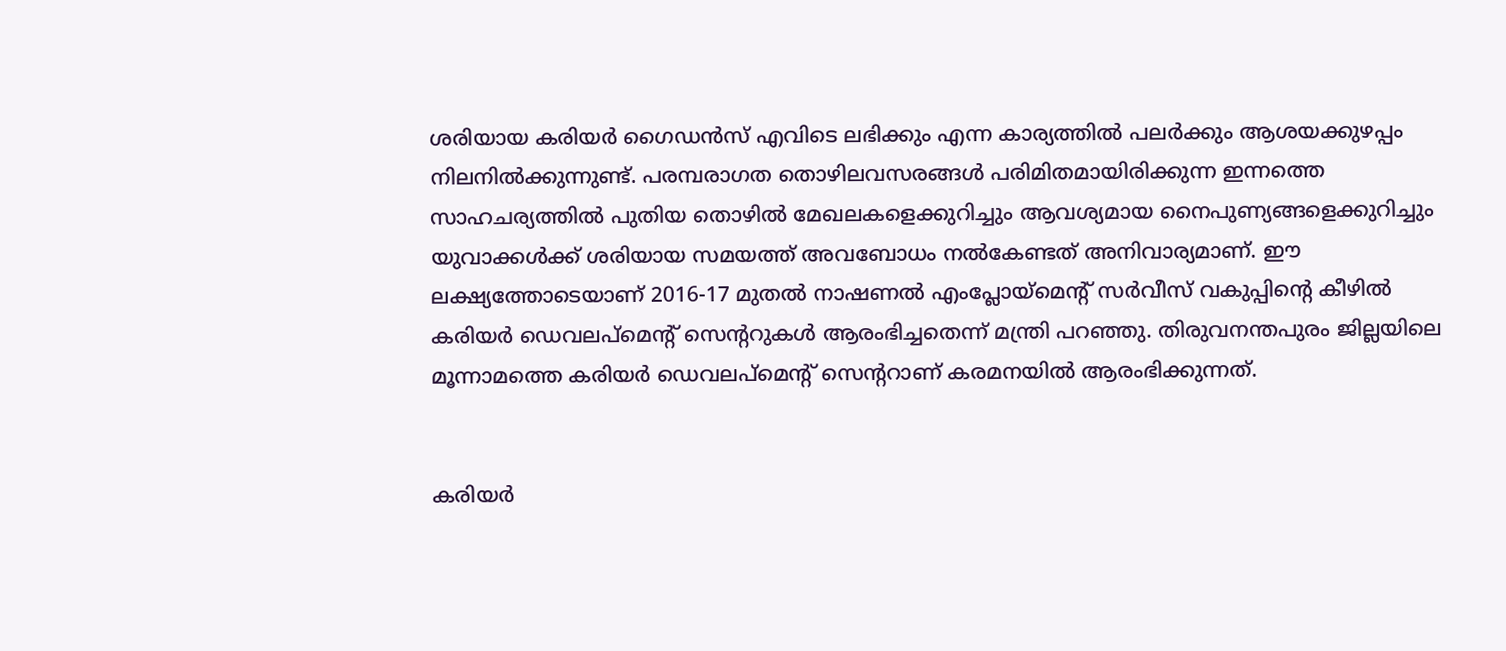ശരിയായ കരിയർ ഗൈഡൻസ് എവിടെ ലഭിക്കും എന്ന കാര്യത്തിൽ പലർക്കും ആശയക്കുഴപ്പം നിലനിൽക്കുന്നുണ്ട്. പരമ്പരാഗത തൊഴിലവസരങ്ങൾ പരിമിതമായിരിക്കുന്ന ഇന്നത്തെ സാഹചര്യത്തിൽ പുതിയ തൊഴിൽ മേഖലകളെക്കുറിച്ചും ആവശ്യമായ നൈപുണ്യങ്ങളെക്കുറിച്ചും യുവാക്കൾക്ക് ശരിയായ സമയത്ത് അവബോധം നൽകേണ്ടത് അനിവാര്യമാണ്. ഈ ലക്ഷ്യത്തോടെയാണ് 2016-17 മുതൽ നാഷണൽ എംപ്ലോയ്മെന്റ് സർവീസ് വകുപ്പിന്റെ കീഴിൽ കരിയർ ഡെവലപ്മെന്റ് സെന്ററുകൾ ആരംഭിച്ചതെന്ന് മന്ത്രി പറഞ്ഞു. തിരുവനന്തപുരം ജില്ലയിലെ മൂന്നാമത്തെ കരിയർ ഡെവലപ്മെന്റ് സെന്ററാണ് കരമനയിൽ ആരംഭിക്കുന്നത്.


കരിയർ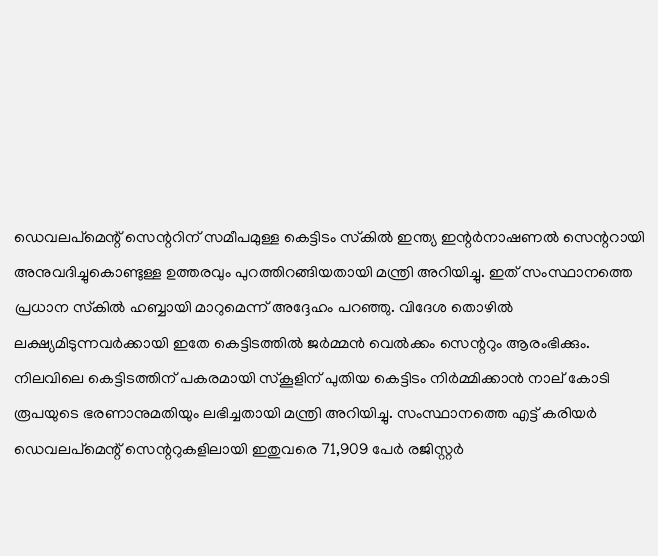ഡെവലപ്മെന്റ് സെന്ററിന് സമീപമുള്ള കെട്ടിടം സ്‌കിൽ ഇന്ത്യ ഇന്റർനാഷണൽ സെന്ററായി അനുവദിച്ചുകൊണ്ടുള്ള ഉത്തരവും പുറത്തിറങ്ങിയതായി മന്ത്രി അറിയിച്ചു. ഇത് സംസ്ഥാനത്തെ പ്രധാന സ്‌കിൽ ഹബ്ബായി മാറുമെന്ന് അദ്ദേഹം പറഞ്ഞു. വിദേശ തൊഴിൽ ലക്ഷ്യമിടുന്നവർക്കായി ഇതേ കെട്ടിടത്തിൽ ജർമ്മൻ വെൽക്കം സെന്ററും ആരംഭിക്കും. നിലവിലെ കെട്ടിടത്തിന് പകരമായി സ്‌കൂളിന് പുതിയ കെട്ടിടം നിർമ്മിക്കാൻ നാല് കോടി രൂപയുടെ ഭരണാനുമതിയും ലഭിച്ചതായി മന്ത്രി അറിയിച്ചു. സംസ്ഥാനത്തെ എട്ട് കരിയർ ഡെവലപ്മെന്റ് സെന്ററുകളിലായി ഇതുവരെ 71,909 പേർ രജിസ്റ്റർ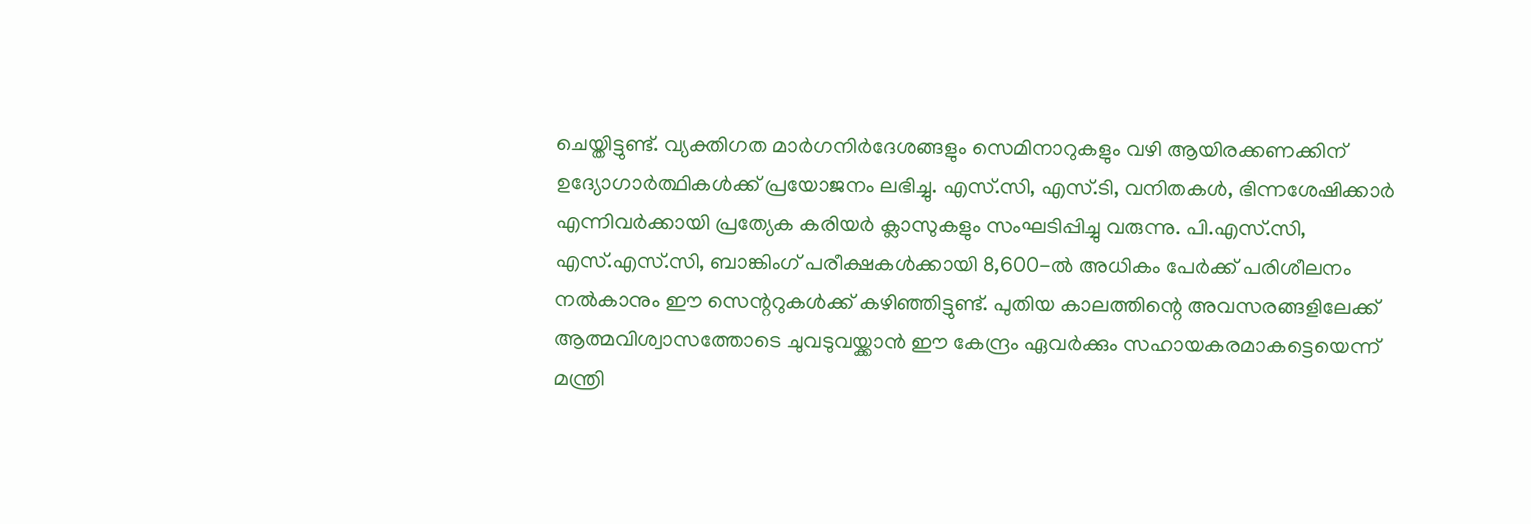ചെയ്തിട്ടുണ്ട്. വ്യക്തിഗത മാർഗനിർദേശങ്ങളും സെമിനാറുകളും വഴി ആയിരക്കണക്കിന് ഉദ്യോഗാർത്ഥികൾക്ക് പ്രയോജനം ലഭിച്ചു. എസ്.സി, എസ്.ടി, വനിതകൾ, ഭിന്നശേഷിക്കാർ എന്നിവർക്കായി പ്രത്യേക കരിയർ ക്ലാസുകളും സംഘടിപ്പിച്ചു വരുന്നു. പി.എസ്.സി, എസ്.എസ്.സി, ബാങ്കിംഗ് പരീക്ഷകൾക്കായി 8,600-ൽ അധികം പേർക്ക് പരിശീലനം നൽകാനും ഈ സെന്ററുകൾക്ക് കഴിഞ്ഞിട്ടുണ്ട്. പുതിയ കാലത്തിന്റെ അവസരങ്ങളിലേക്ക് ആത്മവിശ്വാസത്തോടെ ചുവടുവയ്ക്കാൻ ഈ കേന്ദ്രം ഏവർക്കും സഹായകരമാകട്ടെയെന്ന് മന്ത്രി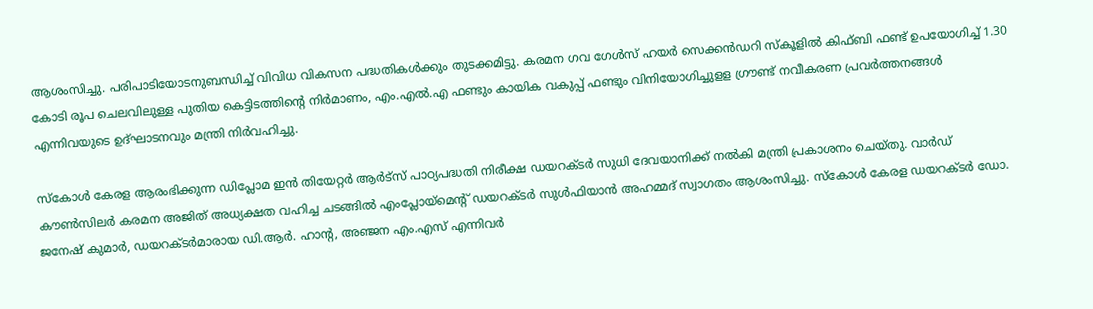ആശംസിച്ചു. പരിപാടിയോടനുബന്ധിച്ച് വിവിധ വികസന പദ്ധതികൾക്കും തുടക്കമിട്ടു. കരമന ഗവ ഗേൾസ് ഹയർ സെക്കൻഡറി സ്‌കൂളിൽ കിഫ്ബി ഫണ്ട് ഉപയോഗിച്ച് 1.30 കോടി രൂപ ചെലവിലുള്ള പുതിയ കെട്ടിടത്തിന്റെ നിർമാണം, എം.എൽ.എ ഫണ്ടും കായിക വകുപ്പ് ഫണ്ടും വിനിയോഗിച്ചുളള ഗ്രൗണ്ട് നവീകരണ പ്രവർത്തനങ്ങൾ എന്നിവയുടെ ഉദ്ഘാടനവും മന്ത്രി നിർവഹിച്ചു.

സ്‌കോൾ കേരള ആരംഭിക്കുന്ന ഡിപ്ലോമ ഇൻ തിയേറ്റർ ആർട്‌സ് പാഠ്യപദ്ധതി നിരീക്ഷ ഡയറക്ടർ സുധി ദേവയാനിക്ക് നൽകി മന്ത്രി പ്രകാശനം ചെയ്തു. വാർഡ് കൗൺസിലർ കരമന അജിത് അധ്യക്ഷത വഹിച്ച ചടങ്ങിൽ എംപ്ലോയ്‌മെന്റ് ഡയറക്ടർ സുൾഫിയാൻ അഹമ്മദ് സ്വാഗതം ആശംസിച്ചു. സ്‌കോൾ കേരള ഡയറക്ടർ ഡോ. ജനേഷ് കുമാർ, ഡയറക്ടർമാരായ ഡി.ആർ. ഹാന്റ, അഞ്ജന എം.എസ് എന്നിവർ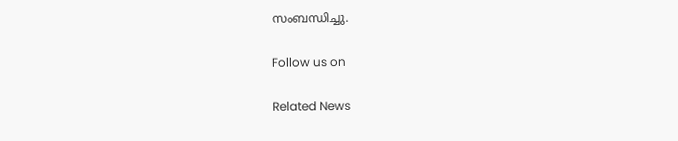സംബന്ധിച്ചു.

Follow us on

Related News